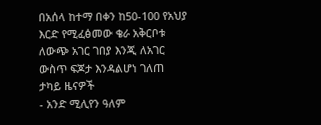በአሰላ ከተማ በቀን ከ50-100 የአህያ እርድ የሚፈፅመው ቄራ አቅርቦቱ ለውጭ አገር ገበያ እንጂ ለአገር ውስጥ ፍጆታ እንዳልሆነ ገለጠ
ታካይ ዜናዎች
- አንድ ሚሊየን ዓለም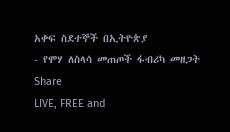አቀፍ ስደተኞች በኢትዮጵያ
- የሞሃ ለስላሳ መጠጦች ፋብሪካ መዘጋት
Share
LIVE, FREE and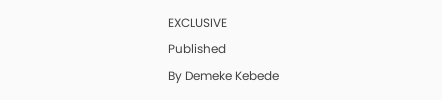EXCLUSIVE
Published
By Demeke Kebede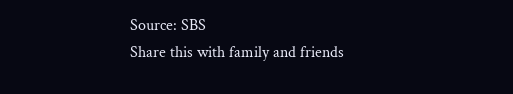Source: SBS
Share this with family and friends